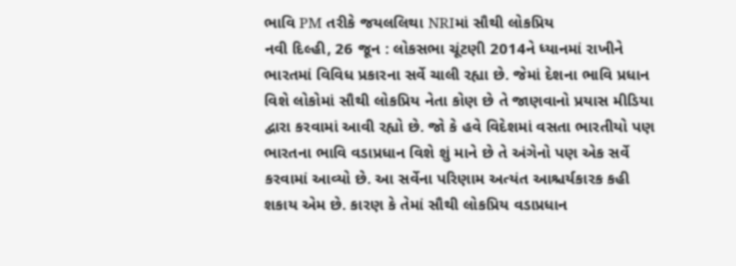ભાવિ PM તરીકે જયલલિથા NRIમાં સૌથી લોકપ્રિય
નવી દિલ્હી, 26 જૂન : લોકસભા ચૂંટણી 2014ને ધ્યાનમાં રાખીને ભારતમાં વિવિધ પ્રકારના સર્વે ચાલી રહ્યા છે. જેમાં દેશના ભાવિ પ્રધાન વિશે લોકોમાં સૌથી લોકપ્રિય નેતા કોણ છે તે જાણવાનો પ્રયાસ મીડિયા દ્વારા કરવામાં આવી રહ્યો છે. જો કે હવે વિદેશમાં વસતા ભારતીયો પણ ભારતના ભાવિ વડાપ્રધાન વિશે શું માને છે તે અંગેનો પણ એક સર્વે કરવામાં આવ્યો છે. આ સર્વેના પરિણામ અત્યંત આશ્ચર્યકારક કહી શકાય એમ છે. કારણ કે તેમાં સૌથી લોકપ્રિય વડાપ્રધાન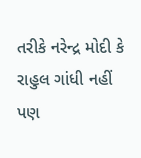તરીકે નરેન્દ્ર મોદી કે રાહુલ ગાંધી નહીં પણ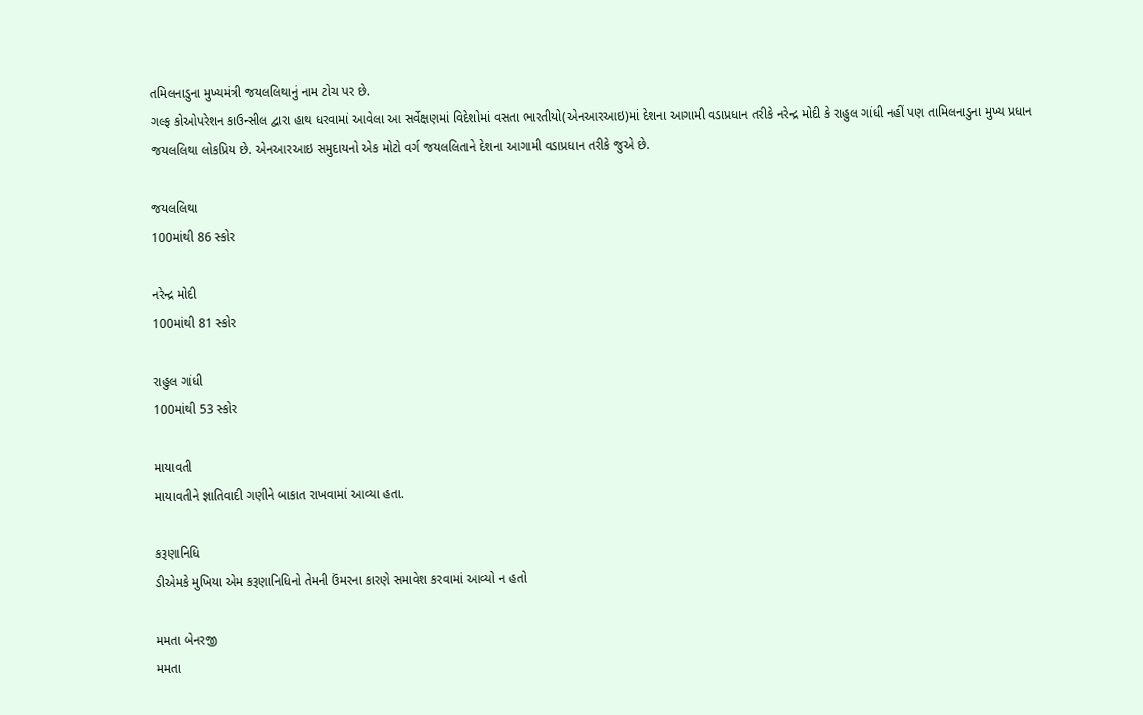તમિલનાડુના મુખ્યમંત્રી જયલલિથાનું નામ ટોચ પર છે.
ગલ્ફ કોઓપરેશન કાઉન્સીલ દ્વારા હાથ ધરવામાં આવેલા આ સર્વેક્ષણમાં વિદેશોમાં વસતા ભારતીયો(એનઆરઆઇ)માં દેશના આગામી વડાપ્રધાન તરીકે નરેન્દ્ર મોદી કે રાહુલ ગાંધી નહીં પણ તામિલનાડુના મુખ્ય પ્રધાન જયલલિથા લોકપ્રિય છે. એનઆરઆઇ સમુદાયનો એક મોટો વર્ગ જયલલિતાને દેશના આગામી વડાપ્રધાન તરીકે જુએ છે.

જયલલિથા
100માંથી 86 સ્કોર

નરેન્દ્ર મોદી
100માંથી 81 સ્કોર

રાહુલ ગાંધી
100માંથી 53 સ્કોર

માયાવતી
માયાવતીને જ્ઞાતિવાદી ગણીને બાકાત રાખવામાં આવ્યા હતા.

કરૂણાનિધિ
ડીએમકે મુખિયા એમ કરૂણાનિધિનો તેમની ઉંમરના કારણે સમાવેશ કરવામાં આવ્યો ન હતો

મમતા બેનરજી
મમતા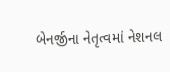બેનર્જીના નેતૃત્વમાં નેશનલ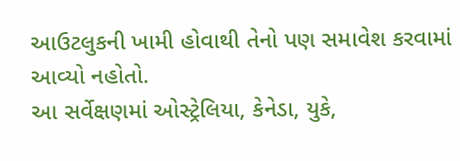આઉટલુકની ખામી હોવાથી તેનો પણ સમાવેશ કરવામાં આવ્યો નહોતો.
આ સર્વેક્ષણમાં ઓસ્ટ્રેલિયા, કેનેડા, યુકે,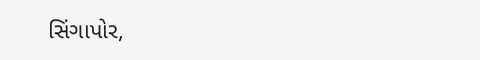સિંગાપોર,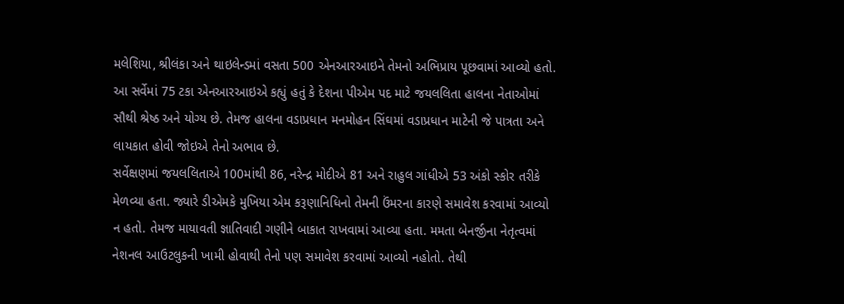મલેશિયા, શ્રીલંકા અને થાઇલેન્ડમાં વસતા 500 એનઆરઆઇને તેમનો અભિપ્રાય પૂછવામાં આવ્યો હતો. આ સર્વેમાં 75 ટકા એનઆરઆઇએ કહ્યું હતું કે દેશના પીએમ પદ માટે જયલલિતા હાલના નેતાઓમાં સૌથી શ્રેષ્ઠ અને યોગ્ય છે. તેમજ હાલના વડાપ્રધાન મનમોહન સિંઘમાં વડાપ્રધાન માટેની જે પાત્રતા અને લાયકાત હોવી જોઇએ તેનો અભાવ છે.
સર્વેક્ષણમાં જયલલિતાએ 100માંથી 86, નરેન્દ્ર મોદીએ 81 અને રાહુલ ગાંધીએ 53 અંકો સ્કોર તરીકે મેળવ્યા હતા. જ્યારે ડીએમકે મુખિયા એમ કરૂણાનિધિનો તેમની ઉંમરના કારણે સમાવેશ કરવામાં આવ્યો ન હતો. તેમજ માયાવતી જ્ઞાતિવાદી ગણીને બાકાત રાખવામાં આવ્યા હતા. મમતા બેનર્જીના નેતૃત્વમાં નેશનલ આઉટલુકની ખામી હોવાથી તેનો પણ સમાવેશ કરવામાં આવ્યો નહોતો. તેથી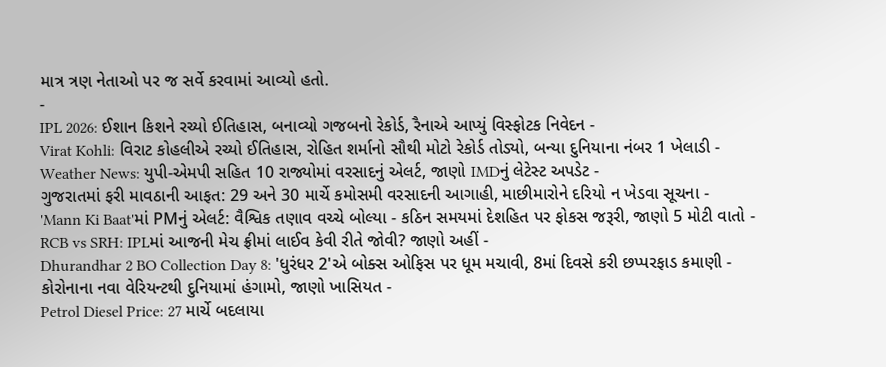માત્ર ત્રણ નેતાઓ પર જ સર્વે કરવામાં આવ્યો હતો.
-
IPL 2026: ઈશાન કિશને રચ્યો ઈતિહાસ, બનાવ્યો ગજબનો રેકોર્ડ, રૈનાએ આપ્યું વિસ્ફોટક નિવેદન -
Virat Kohli: વિરાટ કોહલીએ રચ્યો ઈતિહાસ, રોહિત શર્માનો સૌથી મોટો રેકોર્ડ તોડ્યો, બન્યા દુનિયાના નંબર 1 ખેલાડી -
Weather News: યુપી-એમપી સહિત 10 રાજ્યોમાં વરસાદનું એલર્ટ, જાણો IMDનું લેટેસ્ટ અપડેટ -
ગુજરાતમાં ફરી માવઠાની આફત: 29 અને 30 માર્ચે કમોસમી વરસાદની આગાહી, માછીમારોને દરિયો ન ખેડવા સૂચના -
'Mann Ki Baat'માં PMનું એલર્ટ: વૈશ્વિક તણાવ વચ્ચે બોલ્યા - કઠિન સમયમાં દેશહિત પર ફોકસ જરૂરી, જાણો 5 મોટી વાતો -
RCB vs SRH: IPLમાં આજની મેચ ફ્રીમાં લાઈવ કેવી રીતે જોવી? જાણો અહીં -
Dhurandhar 2 BO Collection Day 8: 'ધુરંધર 2'એ બોક્સ ઓફિસ પર ધૂમ મચાવી, 8માં દિવસે કરી છપ્પરફાડ કમાણી -
કોરોનાના નવા વેરિયન્ટથી દુનિયામાં હંગામો, જાણો ખાસિયત -
Petrol Diesel Price: 27 માર્ચે બદલાયા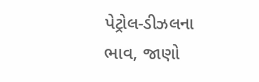પેટ્રોલ-ડીઝલના ભાવ, જાણો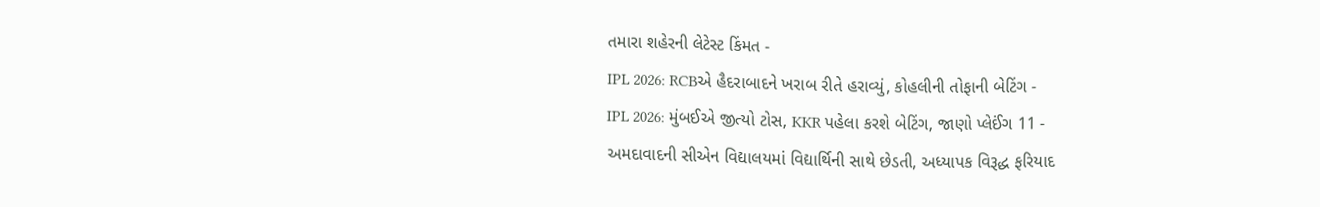તમારા શહેરની લેટેસ્ટ કિંમત -
IPL 2026: RCBએ હૈદરાબાદને ખરાબ રીતે હરાવ્યું, કોહલીની તોફાની બેટિંગ -
IPL 2026: મુંબઈએ જીત્યો ટોસ, KKR પહેલા કરશે બેટિંગ, જાણો પ્લેઈંગ 11 -
અમદાવાદની સીએન વિદ્યાલયમાં વિદ્યાર્થિની સાથે છેડતી, અધ્યાપક વિરૂદ્ધ ફરિયાદ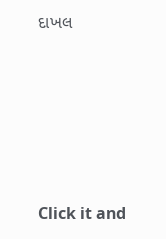દાખલ









Click it and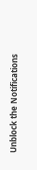Unblock the Notifications